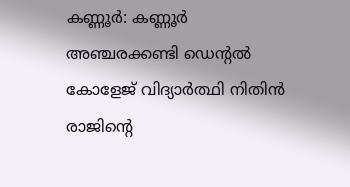കണ്ണൂർ: കണ്ണൂർ അഞ്ചരക്കണ്ടി ഡെന്റൽ കോളേജ് വിദ്യാർത്ഥി നിതിൻ രാജിന്റെ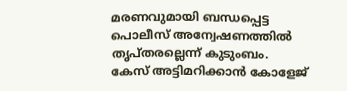മരണവുമായി ബന്ധപ്പെട്ട പൊലീസ് അന്വേഷണത്തിൽ തൃപ്തരല്ലെന്ന് കുടുംബം. കേസ് അട്ടിമറിക്കാൻ കോളേജ്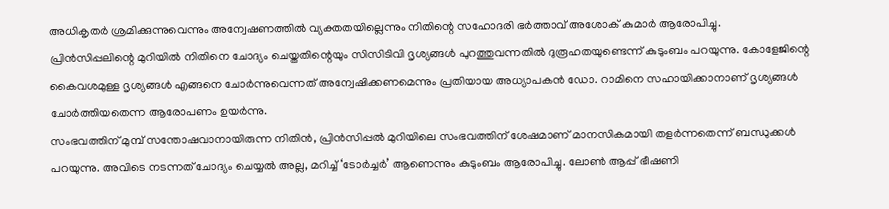അധികൃതർ ശ്രമിക്കുന്നുവെന്നും അന്വേഷണത്തിൽ വ്യക്തതയില്ലെന്നും നിതിന്റെ സഹോദരി ഭർത്താവ് അശോക് കുമാർ ആരോപിച്ചു.
പ്രിൻസിപ്പലിന്റെ മുറിയിൽ നിതിനെ ചോദ്യം ചെയ്തതിന്റെയും സിസിടിവി ദൃശ്യങ്ങൾ പുറത്തുവന്നതിൽ ദുരൂഹതയുണ്ടെന്ന് കുടുംബം പറയുന്നു. കോളേജിന്റെ കൈവശമുള്ള ദൃശ്യങ്ങൾ എങ്ങനെ ചോർന്നുവെന്നത് അന്വേഷിക്കണമെന്നും പ്രതിയായ അധ്യാപകൻ ഡോ. റാമിനെ സഹായിക്കാനാണ് ദൃശ്യങ്ങൾ ചോർത്തിയതെന്ന ആരോപണം ഉയർന്നു.
സംഭവത്തിന് മുമ്പ് സന്തോഷവാനായിരുന്ന നിതിൻ, പ്രിൻസിപ്പൽ മുറിയിലെ സംഭവത്തിന് ശേഷമാണ് മാനസികമായി തളർന്നതെന്ന് ബന്ധുക്കൾ പറയുന്നു. അവിടെ നടന്നത് ചോദ്യം ചെയ്യൽ അല്ല, മറിച്ച് ‘ടോർച്ചർ’ ആണെന്നും കുടുംബം ആരോപിച്ചു. ലോൺ ആപ്പ് ഭീഷണി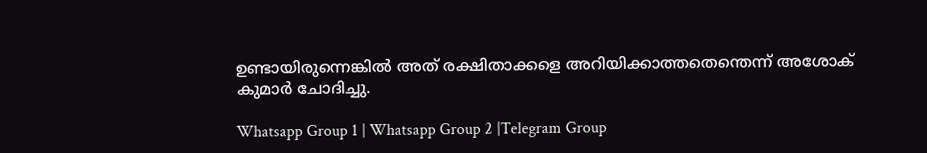ഉണ്ടായിരുന്നെങ്കിൽ അത് രക്ഷിതാക്കളെ അറിയിക്കാത്തതെന്തെന്ന് അശോക് കുമാർ ചോദിച്ചു.

Whatsapp Group 1 | Whatsapp Group 2 |Telegram Group